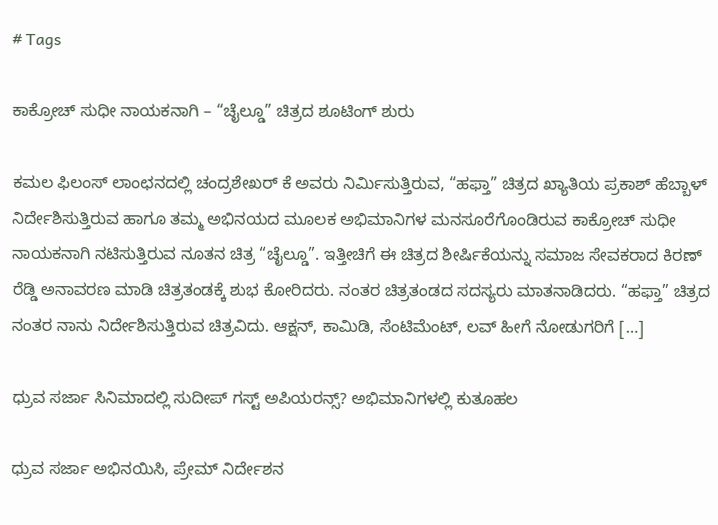# Tags

ಕಾಕ್ರೋಚ್ ಸುಧೀ ನಾಯಕನಾಗಿ – “ಚೈಲ್ಡೂ” ಚಿತ್ರದ ಶೂಟಿಂಗ್ ಶುರು

ಕಮಲ ಫಿಲಂಸ್ ಲಾಂಛನದಲ್ಲಿ ಚಂದ್ರಶೇಖರ್ ಕೆ ಅವರು ನಿರ್ಮಿಸುತ್ತಿರುವ, “ಹಫ್ತಾ” ಚಿತ್ರದ ಖ್ಯಾತಿಯ ಪ್ರಕಾಶ್ ಹೆಬ್ಬಾಳ್ ನಿರ್ದೇಶಿಸುತ್ತಿರುವ ಹಾಗೂ ತಮ್ಮ ಅಭಿನಯದ ಮೂಲಕ ಅಭಿಮಾನಿಗಳ ಮನಸೂರೆಗೊಂಡಿರುವ ಕಾಕ್ರೋಚ್ ಸುಧೀ ನಾಯಕನಾಗಿ ನಟಿಸುತ್ತಿರುವ ನೂತನ ಚಿತ್ರ “ಚೈಲ್ಡೂ”. ಇತ್ತೀಚಿಗೆ ಈ ಚಿತ್ರದ ಶೀರ್ಷಿಕೆಯನ್ನು ಸಮಾಜ ಸೇವಕರಾದ ಕಿರಣ್ ರೆಡ್ಡಿ ಅನಾವರಣ ಮಾಡಿ ಚಿತ್ರತಂಡಕ್ಕೆ ಶುಭ ಕೋರಿದರು. ನಂತರ ಚಿತ್ರತಂಡದ ಸದಸ್ಯರು ಮಾತನಾಡಿದರು. “ಹಫ್ತಾ” ಚಿತ್ರದ ನಂತರ ನಾನು ನಿರ್ದೇಶಿಸುತ್ತಿರುವ ಚಿತ್ರವಿದು. ಆಕ್ಷನ್, ಕಾಮಿಡಿ, ಸೆಂಟಿಮೆಂಟ್, ಲವ್ ಹೀಗೆ ನೋಡುಗರಿಗೆ […]

ಧ್ರುವ ಸರ್ಜಾ ಸಿನಿಮಾದಲ್ಲಿ ಸುದೀಪ್ ಗಸ್ಟ್ ಅಪಿಯರನ್ಸ್? ಅಭಿಮಾನಿಗಳಲ್ಲಿ ಕುತೂಹಲ

ಧ್ರುವ ಸರ್ಜಾ ಅಭಿನಯಿಸಿ, ಪ್ರೇಮ್ ನಿರ್ದೇಶನ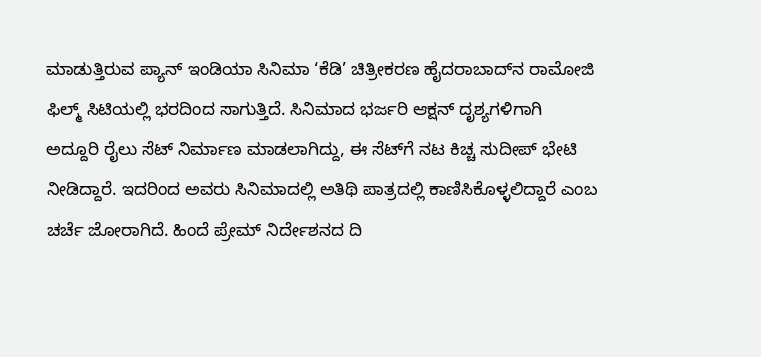ಮಾಡುತ್ತಿರುವ ಪ್ಯಾನ್ ಇಂಡಿಯಾ ಸಿನಿಮಾ ‘ಕೆಡಿ’ ಚಿತ್ರೀಕರಣ ಹೈದರಾಬಾದ್‌ನ ರಾಮೋಜಿ ಫಿಲ್ಮ್ ಸಿಟಿಯಲ್ಲಿ ಭರದಿಂದ ಸಾಗುತ್ತಿದೆ. ಸಿನಿಮಾದ ಭರ್ಜರಿ ಆಕ್ಷನ್ ದೃಶ್ಯಗಳಿಗಾಗಿ ಅದ್ದೂರಿ ರೈಲು ಸೆಟ್ ನಿರ್ಮಾಣ ಮಾಡಲಾಗಿದ್ದು, ಈ ಸೆಟ್‌ಗೆ ನಟ ಕಿಚ್ಚ ಸುದೀಪ್ ಭೇಟಿ ನೀಡಿದ್ದಾರೆ. ಇದರಿಂದ ಅವರು ಸಿನಿಮಾದಲ್ಲಿ ಅತಿಥಿ ಪಾತ್ರದಲ್ಲಿ ಕಾಣಿಸಿಕೊಳ್ಳಲಿದ್ದಾರೆ ಎಂಬ ಚರ್ಚೆ ಜೋರಾಗಿದೆ. ಹಿಂದೆ ಪ್ರೇಮ್ ನಿರ್ದೇಶನದ ದಿ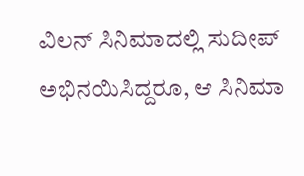ವಿಲನ್ ಸಿನಿಮಾದಲ್ಲಿ ಸುದೀಪ್ ಅಭಿನಯಿಸಿದ್ದರೂ, ಆ ಸಿನಿಮಾ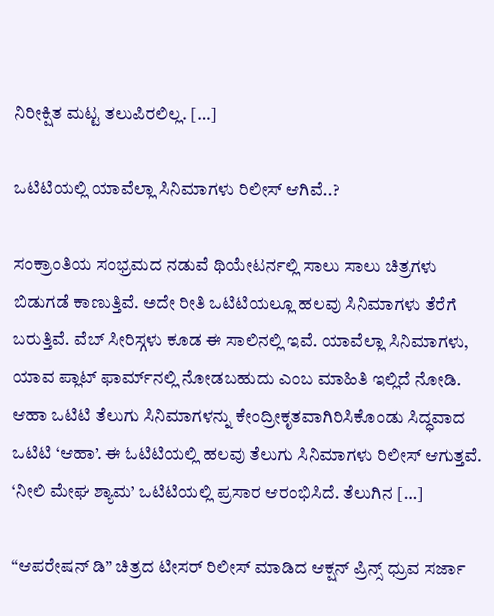ನಿರೀಕ್ಷಿತ ಮಟ್ಟ ತಲುಪಿರಲಿಲ್ಲ. […]

ಒಟಿಟಿಯಲ್ಲಿ ಯಾವೆಲ್ಲಾ ಸಿನಿಮಾಗಳು ರಿಲೀಸ್‌ ಆಗಿವೆ..?

ಸಂಕ್ರಾಂತಿಯ ಸಂಭ್ರಮದ ನಡುವೆ ಥಿಯೇಟರ್ನಲ್ಲಿ ಸಾಲು ಸಾಲು ಚಿತ್ರಗಳು ಬಿಡುಗಡೆ ಕಾಣುತ್ತಿವೆ. ಅದೇ ರೀತಿ ಒಟಿಟಿಯಲ್ಲೂ ಹಲವು ಸಿನಿಮಾಗಳು ತೆರೆಗೆ ಬರುತ್ತಿವೆ. ವೆಬ್ ಸೀರಿಸ್ಗಳು ಕೂಡ ಈ ಸಾಲಿನಲ್ಲಿ ಇವೆ. ಯಾವೆಲ್ಲಾ ಸಿನಿಮಾಗಳು, ಯಾವ ಪ್ಲಾಟ್‌ ಫಾರ್ಮ್‌ನಲ್ಲಿ ನೋಡಬಹುದು ಎಂಬ ಮಾಹಿತಿ ಇಲ್ಲಿದೆ ನೋಡಿ.   ಆಹಾ ಒಟಿಟಿ ತೆಲುಗು ಸಿನಿಮಾಗಳನ್ನು ಕೇಂದ್ರೀಕೃತವಾಗಿರಿಸಿಕೊಂಡು ಸಿದ್ಧವಾದ ಒಟಿಟಿ ‘ಆಹಾ’. ಈ ಓಟಿಟಿಯಲ್ಲಿ ಹಲವು ತೆಲುಗು ಸಿನಿಮಾಗಳು ರಿಲೀಸ್ ಆಗುತ್ತವೆ. ‘ನೀಲಿ ಮೇಘ ಶ್ಯಾಮ’ ಒಟಿಟಿಯಲ್ಲಿ ಪ್ರಸಾರ ಆರಂಭಿಸಿದೆ. ತೆಲುಗಿನ […]

“ಆಪರೇಷನ್ ಡಿ” ಚಿತ್ರದ ಟೀಸರ್‌ ರಿಲೀಸ್‌ ಮಾಡಿದ ಆಕ್ಷನ್ ಪ್ರಿನ್ಸ್ ಧ್ರುವ ಸರ್ಜಾ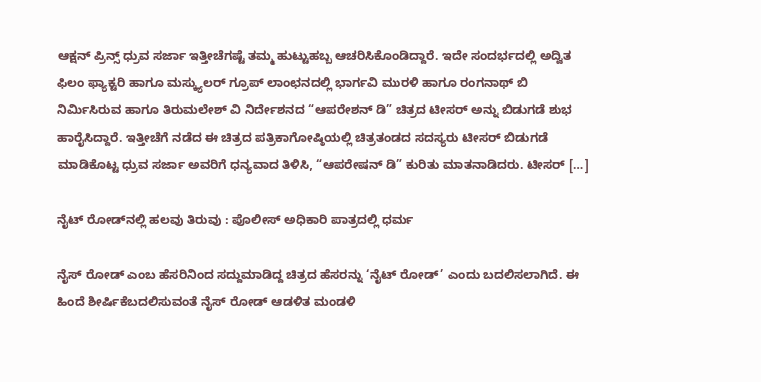ಆಕ್ಷನ್ ಪ್ರಿನ್ಸ್ ಧ್ರುವ ಸರ್ಜಾ ಇತ್ತೀಚೆಗಷ್ಟೆ ತಮ್ಮ ಹುಟ್ಟುಹಬ್ಬ ಆಚರಿಸಿಕೊಂಡಿದ್ದಾರೆ. ಇದೇ ಸಂದರ್ಭದಲ್ಲಿ ಅದ್ವಿತ ಫಿಲಂ ಫ್ಯಾಕ್ಟರಿ ಹಾಗೂ ಮಸ್ಕ್ಯುಲರ್ ಗ್ರೂಪ್ ಲಾಂಛನದಲ್ಲಿ ಭಾರ್ಗವಿ ಮುರಳಿ ಹಾಗೂ ರಂಗನಾಥ್ ಬಿ ನಿರ್ಮಿಸಿರುವ ಹಾಗೂ ತಿರುಮಲೇಶ್ ವಿ ನಿರ್ದೇಶನದ “ಆಪರೇಶನ್ ಡಿ” ಚಿತ್ರದ ಟೀಸರ್ ಅನ್ನು ಬಿಡುಗಡೆ ಶುಭ ಹಾರೈಸಿದ್ದಾರೆ. ಇತ್ತೀಚೆಗೆ ನಡೆದ ಈ ಚಿತ್ರದ ಪತ್ರಿಕಾಗೋಷ್ಠಿಯಲ್ಲಿ ಚಿತ್ರತಂಡದ ಸದಸ್ಯರು ಟೀಸರ್ ಬಿಡುಗಡೆ ಮಾಡಿಕೊಟ್ಟ ಧ್ರುವ ಸರ್ಜಾ ಅವರಿಗೆ ಧನ್ಯವಾದ ತಿಳಿಸಿ, “ಆಪರೇಷನ್ ಡಿ” ಕುರಿತು ಮಾತನಾಡಿದರು. ಟೀಸರ್ […]

ನೈಟ್ ರೋಡ್‌ನಲ್ಲಿ ಹಲವು ತಿರುವು : ಪೊಲೀಸ್ ಅಧಿಕಾರಿ ಪಾತ್ರದಲ್ಲಿ ಧರ್ಮ

ನೈಸ್ ರೋಡ್ ಎಂಬ ಹೆಸರಿನಿಂದ ಸದ್ದುಮಾಡಿದ್ದ ಚಿತ್ರದ ಹೆಸರನ್ನು ‘ನೈಟ್ ರೋಡ್’ ಎಂದು ಬದಲಿಸಲಾಗಿದೆ. ಈ ಹಿಂದೆ ಶೀರ್ಷಿಕೆಬದಲಿಸುವಂತೆ ನೈಸ್ ರೋಡ್ ಆಡಳಿತ ಮಂಡಳಿ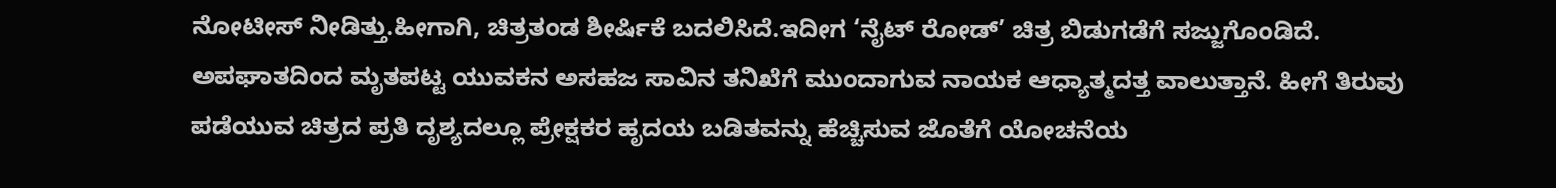ನೋಟೀಸ್ ನೀಡಿತ್ತು.ಹೀಗಾಗಿ, ಚಿತ್ರತಂಡ ಶೀರ್ಷಿಕೆ ಬದಲಿಸಿದೆ.ಇದೀಗ ‘ನೈಟ್ ರೋಡ್’ ಚಿತ್ರ ಬಿಡುಗಡೆಗೆ ಸಜ್ಜುಗೊಂಡಿದೆ. ಅಪಘಾತದಿಂದ ಮೃತಪಟ್ಟ ಯುವಕನ ಅಸಹಜ ಸಾವಿನ ತನಿಖೆಗೆ ಮುಂದಾಗುವ ನಾಯಕ ಆಧ್ಯಾತ್ಮದತ್ತ ವಾಲುತ್ತಾನೆ. ಹೀಗೆ ತಿರುವು ಪಡೆಯುವ ಚಿತ್ರದ ಪ್ರತಿ ದೃಶ್ಯದಲ್ಲೂ ಪ್ರೇಕ್ಷಕರ ಹೃದಯ ಬಡಿತವನ್ನು ಹೆಚ್ಚಿಸುವ ಜೊತೆಗೆ ಯೋಚನೆಯ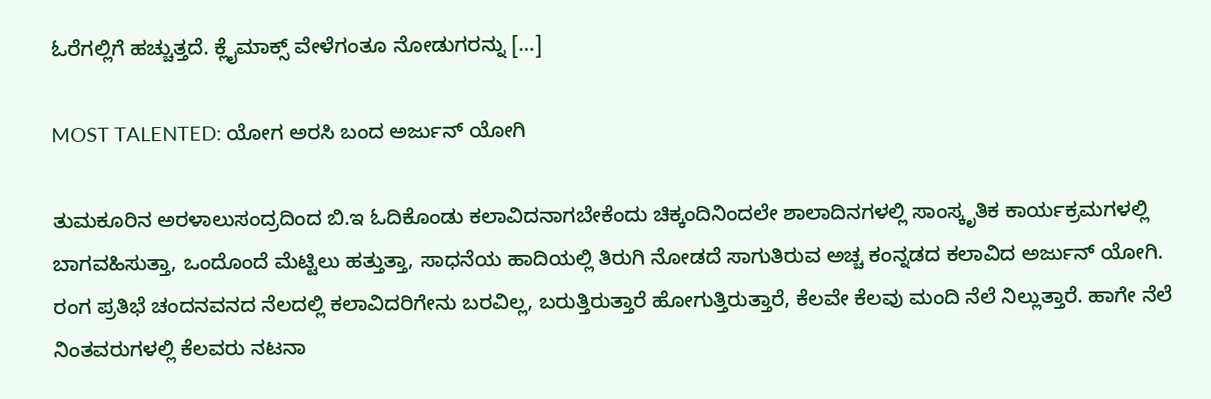ಓರೆಗಲ್ಲಿಗೆ ಹಚ್ಚುತ್ತದೆ. ಕ್ಲೈಮಾಕ್ಸ್ ವೇಳೆಗಂತೂ ನೋಡುಗರನ್ನು […]

MOST TALENTED: ಯೋಗ ಅರಸಿ ಬಂದ ಅರ್ಜುನ್ ಯೋಗಿ

ತುಮಕೂರಿನ ಅರಳಾಲುಸಂದ್ರದಿಂದ ಬಿ.ಇ ಓದಿಕೊಂಡು ಕಲಾವಿದನಾಗಬೇಕೆಂದು ಚಿಕ್ಕಂದಿನಿಂದಲೇ ಶಾಲಾದಿನಗಳಲ್ಲಿ ಸಾಂಸ್ಕೃತಿಕ ಕಾರ್ಯಕ್ರಮಗಳಲ್ಲಿ ಬಾಗವಹಿಸುತ್ತಾ, ಒಂದೊಂದೆ ಮೆಟ್ಟಿಲು ಹತ್ತುತ್ತಾ, ಸಾಧನೆಯ ಹಾದಿಯಲ್ಲಿ ತಿರುಗಿ ನೋಡದೆ ಸಾಗುತಿರುವ ಅಚ್ಚ ಕಂನ್ನಡದ ಕಲಾವಿದ ಅರ್ಜುನ್ ಯೋಗಿ. ರಂಗ ಪ್ರತಿಭೆ ಚಂದನವನದ ನೆಲದಲ್ಲಿ ಕಲಾವಿದರಿಗೇನು ಬರವಿಲ್ಲ, ಬರುತ್ತಿರುತ್ತಾರೆ ಹೋಗುತ್ತಿರುತ್ತಾರೆ, ಕೆಲವೇ ಕೆಲವು ಮಂದಿ ನೆಲೆ ನಿಲ್ಲುತ್ತಾರೆ. ಹಾಗೇ ನೆಲೆ ನಿಂತವರುಗಳಲ್ಲಿ ಕೆಲವರು ನಟನಾ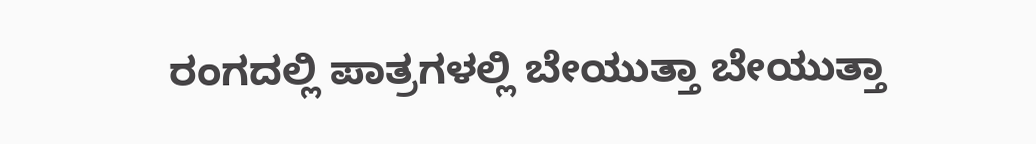ರಂಗದಲ್ಲಿ ಪಾತ್ರಗಳಲ್ಲಿ ಬೇಯುತ್ತಾ ಬೇಯುತ್ತಾ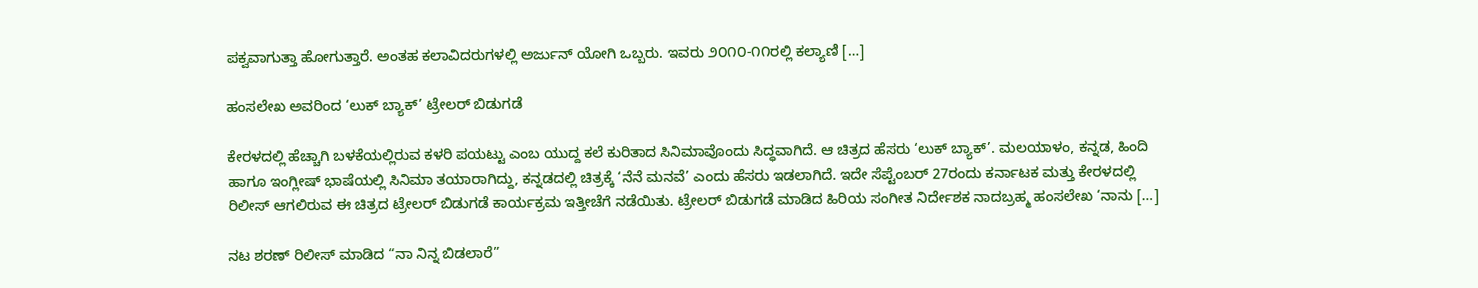ಪಕ್ವವಾಗುತ್ತಾ ಹೋಗುತ್ತಾರೆ. ಅಂತಹ ಕಲಾವಿದರುಗಳಲ್ಲಿ ಅರ್ಜುನ್ ಯೋಗಿ ಒಬ್ಬರು. ಇವರು ೨೦೧೦-೧೧ರಲ್ಲಿ ಕಲ್ಯಾಣಿ […]

ಹಂಸಲೇಖ ಅವರಿಂದ ‘ಲುಕ್ ಬ್ಯಾಕ್’ ಟ್ರೇಲರ್ ಬಿಡುಗಡೆ

ಕೇರಳದಲ್ಲಿ ಹೆಚ್ಚಾಗಿ ಬಳಕೆಯಲ್ಲಿರುವ ಕಳರಿ ಪಯಟ್ಟು ಎಂಬ ಯುದ್ದ ಕಲೆ ಕುರಿತಾದ ಸಿನಿಮಾವೊಂದು ಸಿದ್ಧವಾಗಿದೆ. ಆ ಚಿತ್ರದ ಹೆಸರು ‘ಲುಕ್ ಬ್ಯಾಕ್’. ಮಲಯಾಳಂ, ಕನ್ನಡ, ಹಿಂದಿ ಹಾಗೂ ಇಂಗ್ಲೀಷ್ ಭಾಷೆಯಲ್ಲಿ ಸಿನಿಮಾ ತಯಾರಾಗಿದ್ದು, ಕನ್ನಡದಲ್ಲಿ ಚಿತ್ರಕ್ಕೆ ‘ನೆನೆ ಮನವೆ’ ಎಂದು ಹೆಸರು ಇಡಲಾಗಿದೆ. ಇದೇ ಸೆಪ್ಟೆಂಬರ್ 27ರಂದು ಕರ್ನಾಟಕ ಮತ್ತು ಕೇರಳದಲ್ಲಿ ರಿಲೀಸ್ ಆಗಲಿರುವ ಈ ಚಿತ್ರದ ಟ್ರೇಲರ್ ಬಿಡುಗಡೆ ಕಾರ್ಯಕ್ರಮ ಇತ್ತೀಚೆಗೆ ನಡೆಯಿತು. ಟ್ರೇಲರ್ ಬಿಡುಗಡೆ ಮಾಡಿದ ಹಿರಿಯ ಸಂಗೀತ ನಿರ್ದೇಶಕ ನಾದಬ್ರಹ್ಮ ಹಂಸಲೇಖ ‘ನಾನು […]

ನಟ ಶರಣ್ ರಿಲೀಸ್ ಮಾಡಿದ “ನಾ ನಿನ್ನ ಬಿಡಲಾರೆ”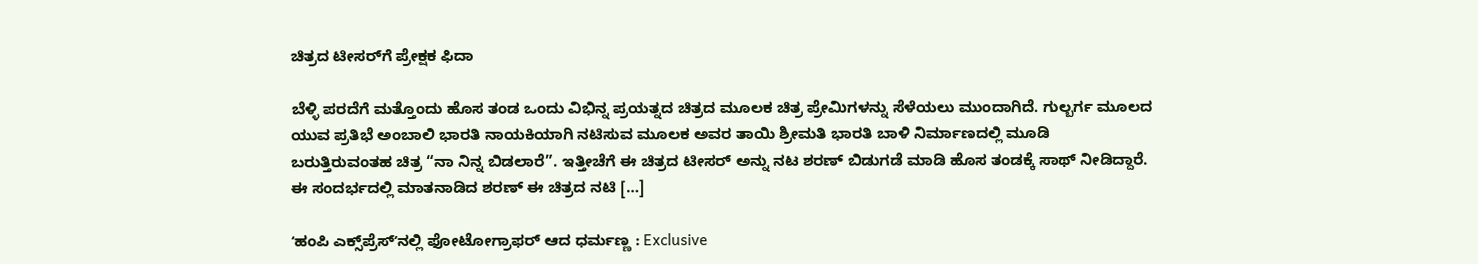ಚಿತ್ರದ ಟೀಸರ್‌ಗೆ ಪ್ರೇಕ್ಷಕ ಫಿದಾ

ಬೆಳ್ಳಿ ಪರದೆಗೆ ಮತ್ತೊಂದು ಹೊಸ ತಂಡ ಒಂದು ವಿಭಿನ್ನ ಪ್ರಯತ್ನದ ಚಿತ್ರದ ಮೂಲಕ ಚಿತ್ರ ಪ್ರೇಮಿಗಳನ್ನು ಸೆಳೆಯಲು ಮುಂದಾಗಿದೆ. ಗುಲ್ಬರ್ಗ ಮೂಲದ ಯುವ ಪ್ರತಿಭೆ ಅಂಬಾಲಿ ಭಾರತಿ ನಾಯಕಿಯಾಗಿ ನಟಿಸುವ ಮೂಲಕ ಅವರ ತಾಯಿ ಶ್ರೀಮತಿ ಭಾರತಿ ಬಾಳಿ ನಿರ್ಮಾಣದಲ್ಲಿ ಮೂಡಿ ಬರುತ್ತಿರುವಂತಹ ಚಿತ್ರ “ನಾ ನಿನ್ನ ಬಿಡಲಾರೆ”. ಇತ್ತೀಚೆಗೆ ಈ ಚಿತ್ರದ ಟೀಸರ್ ಅನ್ನು ನಟ ಶರಣ್ ಬಿಡುಗಡೆ ಮಾಡಿ ಹೊಸ ತಂಡಕ್ಕೆ ಸಾಥ್ ನೀಡಿದ್ದಾರೆ. ಈ ಸಂದರ್ಭದಲ್ಲಿ ಮಾತನಾಡಿದ ಶರಣ್ ಈ ಚಿತ್ರದ ನಟಿ […]

ʻಹಂಪಿ ಎಕ್ಸ್‌ಪ್ರೆಸ್‌ʼನಲ್ಲಿ ಫೋಟೋಗ್ರಾಫರ್‌ ಆದ ಧರ್ಮಣ್ಣ : Exclusive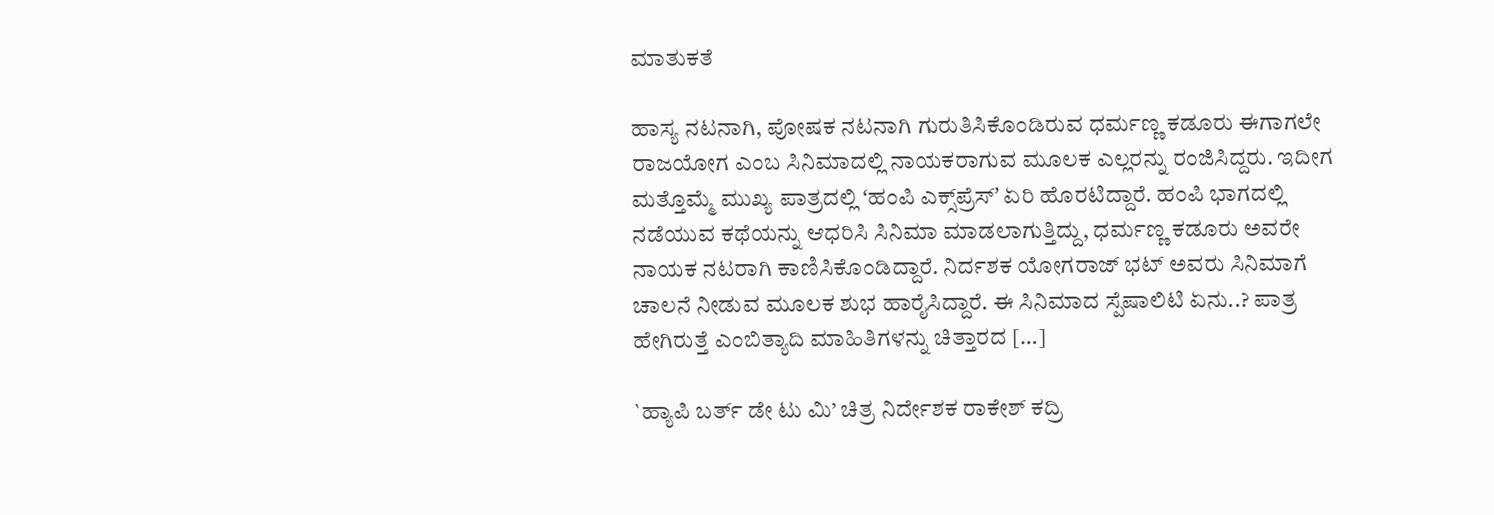ಮಾತುಕತೆ

ಹಾಸ್ಯ ನಟನಾಗಿ, ಪೋಷಕ ನಟನಾಗಿ ಗುರುತಿಸಿಕೊಂಡಿರುವ ಧರ್ಮಣ್ಣ ಕಡೂರು ಈಗಾಗಲೇ  ರಾಜಯೋಗ ಎಂಬ ಸಿನಿಮಾದಲ್ಲಿ ನಾಯಕರಾಗುವ ಮೂಲಕ ಎಲ್ಲರನ್ನು ರಂಜಿಸಿದ್ದರು. ಇದೀಗ ಮತ್ತೊಮ್ಮೆ ಮುಖ್ಯ ಪಾತ್ರದಲ್ಲಿ ʻಹಂಪಿ ಎಕ್ಸ್‌ಪ್ರೆಸ್‌ʼ ಏರಿ ಹೊರಟಿದ್ದಾರೆ. ಹಂಪಿ ಭಾಗದಲ್ಲಿ ನಡೆಯುವ ಕಥೆಯನ್ನು ಆಧರಿಸಿ ಸಿನಿಮಾ ಮಾಡಲಾಗುತ್ತಿದ್ದು, ಧರ್ಮಣ್ಣ ಕಡೂರು ಅವರೇ ನಾಯಕ ನಟರಾಗಿ ಕಾಣಿಸಿಕೊಂಡಿದ್ದಾರೆ. ನಿರ್ದಶಕ ಯೋಗರಾಜ್‌ ಭಟ್‌ ಅವರು ಸಿನಿಮಾಗೆ ಚಾಲನೆ ನೀಡುವ ಮೂಲಕ ಶುಭ ಹಾರೈಸಿದ್ದಾರೆ. ಈ ಸಿನಿಮಾದ ಸ್ಪೆಷಾಲಿಟಿ ಏನು..? ಪಾತ್ರ ಹೇಗಿರುತ್ತೆ ಎಂಬಿತ್ಯಾದಿ ಮಾಹಿತಿಗಳನ್ನು ಚಿತ್ತಾರದ […]

`ಹ್ಯಾಪಿ ಬರ್ತ್‌ ಡೇ ಟು ಮಿ’ ಚಿತ್ರ ನಿರ್ದೇಶಕ ರಾಕೇಶ್‌ ಕದ್ರಿ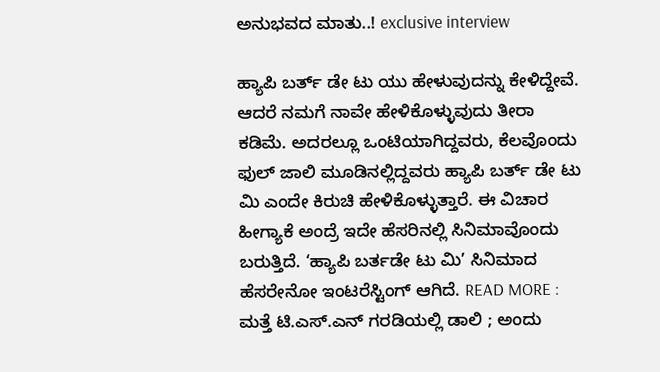ಅನುಭವದ ಮಾತು..! exclusive interview

ಹ್ಯಾಪಿ ಬರ್ತ್‌ ಡೇ ಟು ಯು ಹೇಳುವುದನ್ನು ಕೇಳಿದ್ದೇವೆ. ಆದರೆ ನಮಗೆ ನಾವೇ ಹೇಳಿಕೊಳ್ಳುವುದು ತೀರಾ ಕಡಿಮೆ. ಅದರಲ್ಲೂ ಒಂಟಿಯಾಗಿದ್ದವರು, ಕೆಲವೊಂದು ಫುಲ್‌ ಜಾಲಿ ಮೂಡಿನಲ್ಲಿದ್ದವರು ಹ್ಯಾಪಿ ಬರ್ತ್‌ ಡೇ ಟು ಮಿ ಎಂದೇ ಕಿರುಚಿ ಹೇಳಿಕೊಳ್ಳುತ್ತಾರೆ. ಈ ವಿಚಾರ ಹೀಗ್ಯಾಕೆ ಅಂದ್ರೆ ಇದೇ ಹೆಸರಿನಲ್ಲಿ ಸಿನಿಮಾವೊಂದು ಬರುತ್ತಿದೆ. ‘ಹ್ಯಾಪಿ ಬರ್ತಡೇ ಟು ಮಿ’ ಸಿನಿಮಾದ ಹೆಸರೇನೋ ಇಂಟರೆಸ್ಟಿಂಗ್ ಆಗಿದೆ. READ MORE : ಮತ್ತೆ ಟಿ.ಎಸ್.ಎನ್ ಗರಡಿಯಲ್ಲಿ ಡಾಲಿ ; ಅಂದು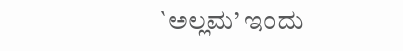`ಅಲ್ಲಮ’ ಇಂದು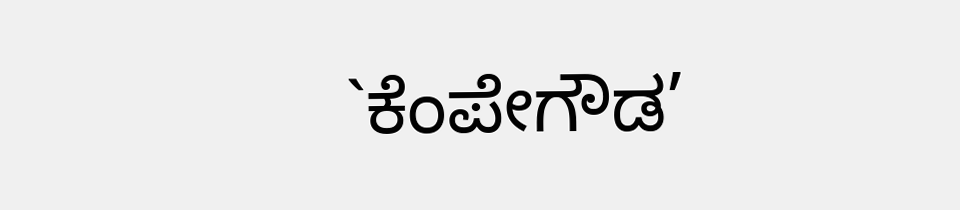`ಕೆಂಪೇಗೌಡ’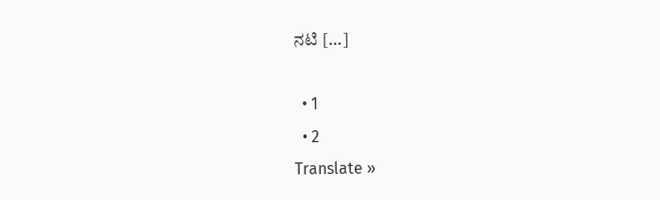ನಟಿ […]

  • 1
  • 2
Translate »